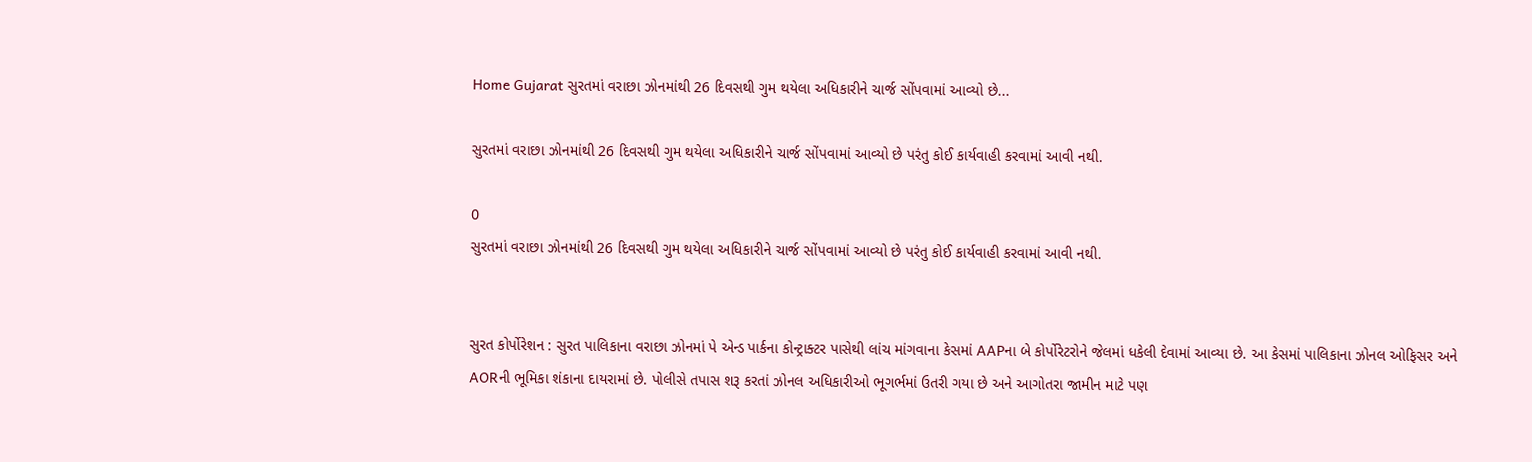Home Gujarat સુરતમાં વરાછા ઝોનમાંથી 26 દિવસથી ગુમ થયેલા અધિકારીને ચાર્જ સોંપવામાં આવ્યો છે...

સુરતમાં વરાછા ઝોનમાંથી 26 દિવસથી ગુમ થયેલા અધિકારીને ચાર્જ સોંપવામાં આવ્યો છે પરંતુ કોઈ કાર્યવાહી કરવામાં આવી નથી.

0
સુરતમાં વરાછા ઝોનમાંથી 26 દિવસથી ગુમ થયેલા અધિકારીને ચાર્જ સોંપવામાં આવ્યો છે પરંતુ કોઈ કાર્યવાહી કરવામાં આવી નથી.


સુરત કોર્પોરેશન : સુરત પાલિકાના વરાછા ઝોનમાં પે એન્ડ પાર્કના કોન્ટ્રાક્ટર પાસેથી લાંચ માંગવાના કેસમાં AAPના બે કોર્પોરેટરોને જેલમાં ધકેલી દેવામાં આવ્યા છે. આ કેસમાં પાલિકાના ઝોનલ ઓફિસર અને AORની ભૂમિકા શંકાના દાયરામાં છે. પોલીસે તપાસ શરૂ કરતાં ઝોનલ અધિકારીઓ ભૂગર્ભમાં ઉતરી ગયા છે અને આગોતરા જામીન માટે પણ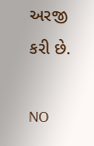અરજી કરી છે.

NO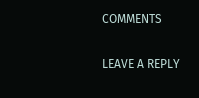COMMENTS

LEAVE A REPLY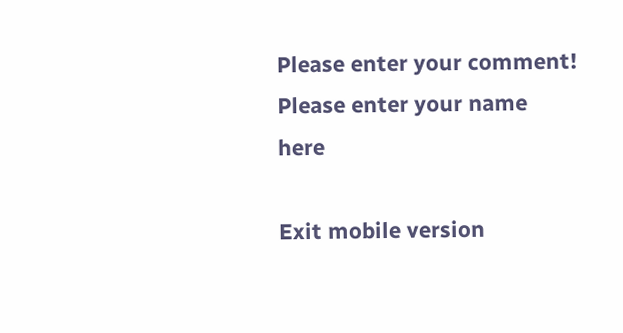Please enter your comment!
Please enter your name here

Exit mobile version